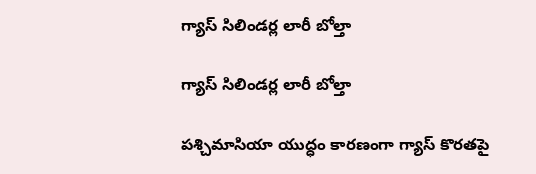గ్యాస్ సిలిండర్ల లారీ బోల్తా

గ్యాస్ సిలిండర్ల లారీ బోల్తా

పశ్చిమాసియా యుద్ధం కారణంగా గ్యాస్ కొరతపై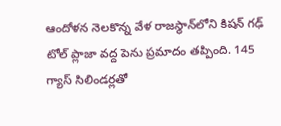ఆందోళన నెలకొన్న వేళ రాజస్థాన్‌లోని కిషన్ గఢ్ టోల్ ప్లాజా వద్ద పెను ప్రమాదం తప్పింది. 145 గ్యాస్ సిలిండర్లతో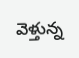వెళ్తున్న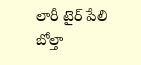లారీ టైర్ పేలి బోల్తా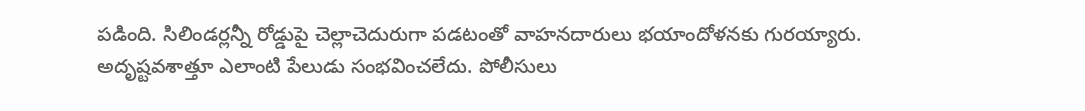పడింది. సిలిండర్లన్నీ రోడ్డుపై చెల్లాచెదురుగా పడటంతో వాహనదారులు భయాందోళనకు గురయ్యారు. అదృష్టవశాత్తూ ఎలాంటి పేలుడు సంభవించలేదు. పోలీసులు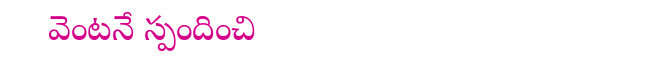వెంటనే స్పందించి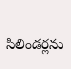సిలిండర్లను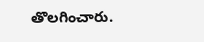తొలగించారు.